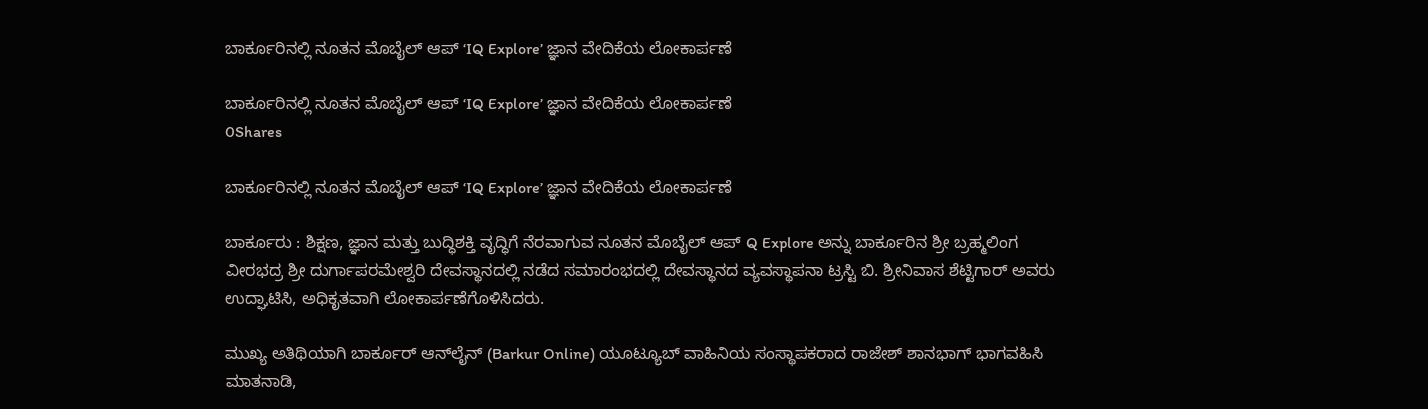ಬಾರ್ಕೂರಿನಲ್ಲಿ ನೂತನ ಮೊಬೈಲ್ ಆಪ್ ‘IQ Explore’ ಜ್ಞಾನ ವೇದಿಕೆಯ ಲೋಕಾರ್ಪಣೆ

ಬಾರ್ಕೂರಿನಲ್ಲಿ ನೂತನ ಮೊಬೈಲ್ ಆಪ್ ‘IQ Explore’ ಜ್ಞಾನ ವೇದಿಕೆಯ ಲೋಕಾರ್ಪಣೆ
0Shares

ಬಾರ್ಕೂರಿನಲ್ಲಿ ನೂತನ ಮೊಬೈಲ್ ಆಪ್ ‘IQ Explore’ ಜ್ಞಾನ ವೇದಿಕೆಯ ಲೋಕಾರ್ಪಣೆ

ಬಾರ್ಕೂರು : ಶಿಕ್ಷಣ, ಜ್ಞಾನ ಮತ್ತು ಬುದ್ಧಿಶಕ್ತಿ ವೃದ್ಧಿಗೆ ನೆರವಾಗುವ ನೂತನ ಮೊಬೈಲ್ ಆಪ್ Q Explore ಅನ್ನು ಬಾರ್ಕೂರಿನ ಶ್ರೀ ಬ್ರಹ್ಮಲಿಂಗ ವೀರಭದ್ರ ಶ್ರೀ ದುರ್ಗಾಪರಮೇಶ್ವರಿ ದೇವಸ್ಥಾನದಲ್ಲಿ ನಡೆದ ಸಮಾರಂಭದಲ್ಲಿ ದೇವಸ್ಥಾನದ ವ್ಯವಸ್ಥಾಪನಾ ಟ್ರಸ್ಟಿ ಬಿ. ಶ್ರೀನಿವಾಸ ಶೆಟ್ಟಿಗಾರ್ ಅವರು ಉದ್ಘಾಟಿಸಿ, ಅಧಿಕೃತವಾಗಿ ಲೋಕಾರ್ಪಣೆಗೊಳಿಸಿದರು.

ಮುಖ್ಯ ಅತಿಥಿಯಾಗಿ ಬಾರ್ಕೂರ್ ಆನ್‌ಲೈನ್ (Barkur Online) ಯೂಟ್ಯೂಬ್ ವಾಹಿನಿಯ ಸಂಸ್ಥಾಪಕರಾದ ರಾಜೇಶ್ ಶಾನಭಾಗ್ ಭಾಗವಹಿಸಿ ಮಾತನಾಡಿ,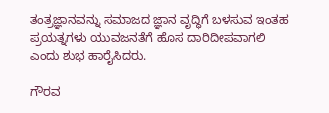ತಂತ್ರಜ್ಞಾನವನ್ನು ಸಮಾಜದ ಜ್ಞಾನ ವೃದ್ಧಿಗೆ ಬಳಸುವ ಇಂತಹ ಪ್ರಯತ್ನಗಳು ಯುವಜನತೆಗೆ ಹೊಸ ದಾರಿದೀಪವಾಗಲಿ ಎಂದು ಶುಭ ಹಾರೈಸಿದರು.

ಗೌರವ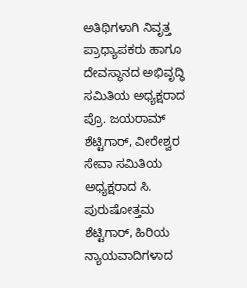ಅತಿಥಿಗಳಾಗಿ ನಿವೃತ್ತ ಪ್ರಾಧ್ಯಾಪಕರು ಹಾಗೂ ದೇವಸ್ಥಾನದ ಅಭಿವೃದ್ಧಿ ಸಮಿತಿಯ ಅಧ್ಯಕ್ಷರಾದ ಪ್ರೊ. ಜಯರಾಮ್ ಶೆಟ್ಟಿಗಾರ್, ವೀರೇಶ್ವರ ಸೇವಾ ಸಮಿತಿಯ ಅಧ್ಯಕ್ಷರಾದ ಸಿ. ಪುರುಷೋತ್ತಮ ಶೆಟ್ಟಿಗಾರ್, ಹಿರಿಯ ನ್ಯಾಯವಾದಿಗಳಾದ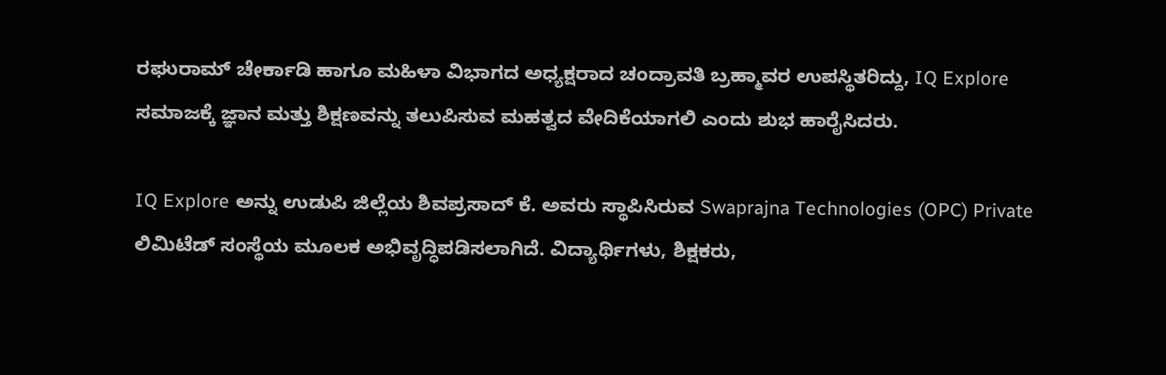ರಘುರಾಮ್ ಚೇರ್ಕಾಡಿ ಹಾಗೂ ಮಹಿಳಾ ವಿಭಾಗದ ಅಧ್ಯಕ್ಷರಾದ ಚಂದ್ರಾವತಿ ಬ್ರಹ್ಮಾವರ ಉಪಸ್ಥಿತರಿದ್ದು, IQ Explore ಸಮಾಜಕ್ಕೆ ಜ್ಞಾನ ಮತ್ತು ಶಿಕ್ಷಣವನ್ನು ತಲುಪಿಸುವ ಮಹತ್ವದ ವೇದಿಕೆಯಾಗಲಿ ಎಂದು ಶುಭ ಹಾರೈಸಿದರು.

IQ Explore ಅನ್ನು ಉಡುಪಿ ಜಿಲ್ಲೆಯ ಶಿವಪ್ರಸಾದ್ ಕೆ. ಅವರು ಸ್ಥಾಪಿಸಿರುವ Swaprajna Technologies (OPC) Private ಲಿಮಿಟೆಡ್ ಸಂಸ್ಥೆಯ ಮೂಲಕ ಅಭಿವೃದ್ಧಿಪಡಿಸಲಾಗಿದೆ. ವಿದ್ಯಾರ್ಥಿಗಳು, ಶಿಕ್ಷಕರು,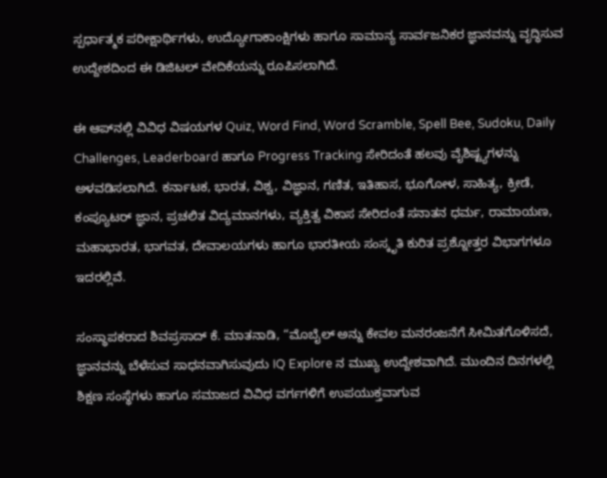ಸ್ಪರ್ಧಾತ್ಮಕ ಪರೀಕ್ಷಾರ್ಥಿಗಳು, ಉದ್ಯೋಗಾಕಾಂಕ್ಷಿಗಳು ಹಾಗೂ ಸಾಮಾನ್ಯ ಸಾರ್ವಜನಿಕರ ಜ್ಞಾನವನ್ನು ವೃದ್ಧಿಸುವ ಉದ್ದೇಶದಿಂದ ಈ ಡಿಜಿಟಲ್ ವೇದಿಕೆಯನ್ನು ರೂಪಿಸಲಾಗಿದೆ.

ಈ ಆಪ್‌ನಲ್ಲಿ ವಿವಿಧ ವಿಷಯಗಳ Quiz, Word Find, Word Scramble, Spell Bee, Sudoku, Daily Challenges, Leaderboard ಹಾಗೂ Progress Tracking ಸೇರಿದಂತೆ ಹಲವು ವೈಶಿಷ್ಟ್ಯಗಳನ್ನು ಅಳವಡಿಸಲಾಗಿದೆ. ಕರ್ನಾಟಕ, ಭಾರತ, ವಿಶ್ವ, ವಿಜ್ಞಾನ, ಗಣಿತ, ಇತಿಹಾಸ, ಭೂಗೋಳ, ಸಾಹಿತ್ಯ, ಕ್ರೀಡೆ, ಕಂಪ್ಯೂಟರ್ ಜ್ಞಾನ, ಪ್ರಚಲಿತ ವಿದ್ಯಮಾನಗಳು, ವ್ಯಕ್ತಿತ್ವ ವಿಕಾಸ ಸೇರಿದಂತೆ ಸನಾತನ ಧರ್ಮ, ರಾಮಾಯಣ, ಮಹಾಭಾರತ, ಭಾಗವತ, ದೇವಾಲಯಗಳು ಹಾಗೂ ಭಾರತೀಯ ಸಂಸ್ಕೃತಿ ಕುರಿತ ಪ್ರಶ್ನೋತ್ತರ ವಿಭಾಗಗಳೂ ಇದರಲ್ಲಿವೆ.

ಸಂಸ್ಥಾಪಕರಾದ ಶಿವಪ್ರಸಾದ್ ಕೆ. ಮಾತನಾಡಿ, “ಮೊಬೈಲ್ ಅನ್ನು ಕೇವಲ ಮನರಂಜನೆಗೆ ಸೀಮಿತಗೊಳಿಸದೆ, ಜ್ಞಾನವನ್ನು ಬೆಳೆಸುವ ಸಾಧನವಾಗಿಸುವುದು IQ Explore ನ ಮುಖ್ಯ ಉದ್ದೇಶವಾಗಿದೆ. ಮುಂದಿನ ದಿನಗಳಲ್ಲಿ ಶಿಕ್ಷಣ ಸಂಸ್ಥೆಗಳು ಹಾಗೂ ಸಮಾಜದ ವಿವಿಧ ವರ್ಗಗಳಿಗೆ ಉಪಯುಕ್ತವಾಗುವ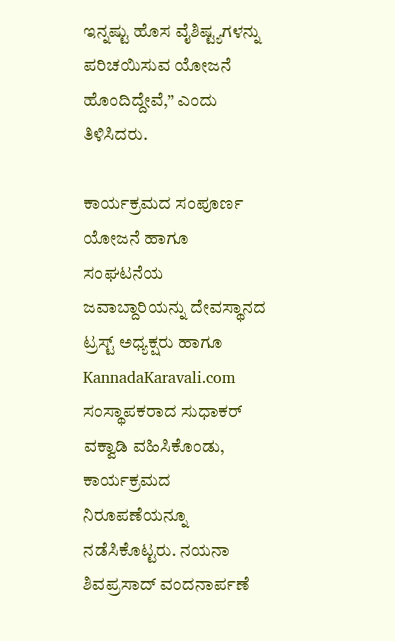ಇನ್ನಷ್ಟು ಹೊಸ ವೈಶಿಷ್ಟ್ಯಗಳನ್ನು ಪರಿಚಯಿಸುವ ಯೋಜನೆ ಹೊಂದಿದ್ದೇವೆ,” ಎಂದು ತಿಳಿಸಿದರು.

ಕಾರ್ಯಕ್ರಮದ ಸಂಪೂರ್ಣ ಯೋಜನೆ ಹಾಗೂ ಸಂಘಟನೆಯ ಜವಾಬ್ದಾರಿಯನ್ನು ದೇವಸ್ಥಾನದ ಟ್ರಸ್ಟ್ ಅಧ್ಯಕ್ಷರು ಹಾಗೂ KannadaKaravali.com ಸಂಸ್ಥಾಪಕರಾದ ಸುಧಾಕರ್ ವಕ್ವಾಡಿ ವಹಿಸಿಕೊಂಡು, ಕಾರ್ಯಕ್ರಮದ ನಿರೂಪಣೆಯನ್ನೂ ನಡೆಸಿಕೊಟ್ಟರು. ನಯನಾ ಶಿವಪ್ರಸಾದ್ ವಂದನಾರ್ಪಣೆ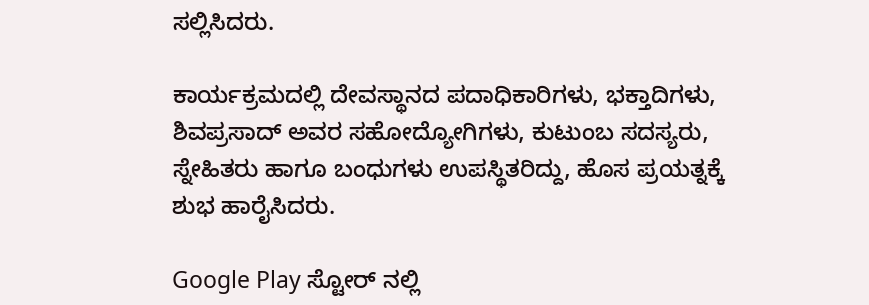ಸಲ್ಲಿಸಿದರು.

ಕಾರ್ಯಕ್ರಮದಲ್ಲಿ ದೇವಸ್ಥಾನದ ಪದಾಧಿಕಾರಿಗಳು, ಭಕ್ತಾದಿಗಳು, ಶಿವಪ್ರಸಾದ್ ಅವರ ಸಹೋದ್ಯೋಗಿಗಳು, ಕುಟುಂಬ ಸದಸ್ಯರು, ಸ್ನೇಹಿತರು ಹಾಗೂ ಬಂಧುಗಳು ಉಪಸ್ಥಿತರಿದ್ದು, ಹೊಸ ಪ್ರಯತ್ನಕ್ಕೆ ಶುಭ ಹಾರೈಸಿದರು.

Google Play ಸ್ಟೋರ್ ನಲ್ಲಿ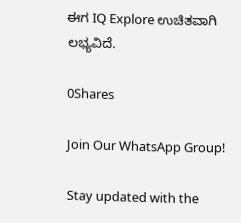ಈಗ IQ Explore ಉಚಿತವಾಗಿ ಲಭ್ಯವಿದೆ.

0Shares

Join Our WhatsApp Group!

Stay updated with the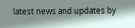latest news and updates by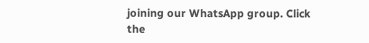joining our WhatsApp group. Click the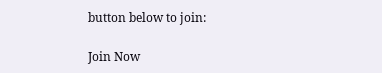button below to join:

Join Now